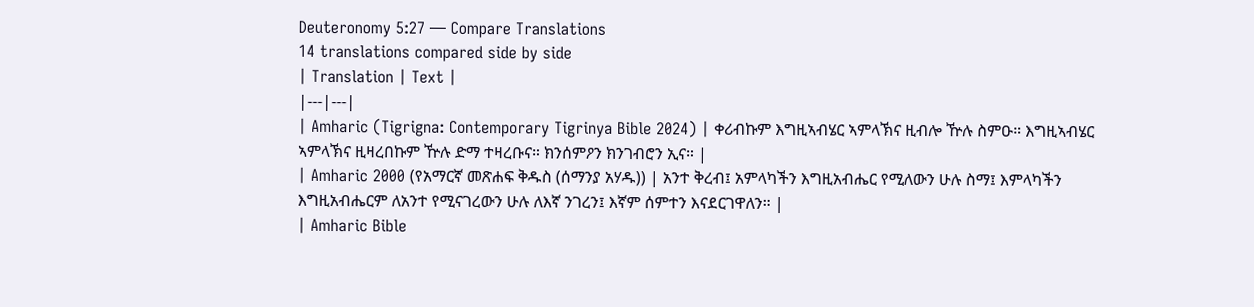Deuteronomy 5:27 — Compare Translations
14 translations compared side by side
| Translation | Text |
|---|---|
| Amharic (Tigrigna: Contemporary Tigrinya Bible 2024) | ቀሪብኩም እግዚኣብሄር ኣምላኽና ዚብሎ ዅሉ ስምዑ። እግዚኣብሄር ኣምላኽና ዚዛረበኩም ዅሉ ድማ ተዛረቡና። ክንሰምዖን ክንገብሮን ኢና። |
| Amharic 2000 (የአማርኛ መጽሐፍ ቅዱስ (ሰማንያ አሃዱ)) | አንተ ቅረብ፤ አምላካችን እግዚአብሔር የሚለውን ሁሉ ስማ፤ እምላካችን እግዚአብሔርም ለአንተ የሚናገረውን ሁሉ ለእኛ ንገረን፤ እኛም ሰምተን እናደርገዋለን። |
| Amharic Bible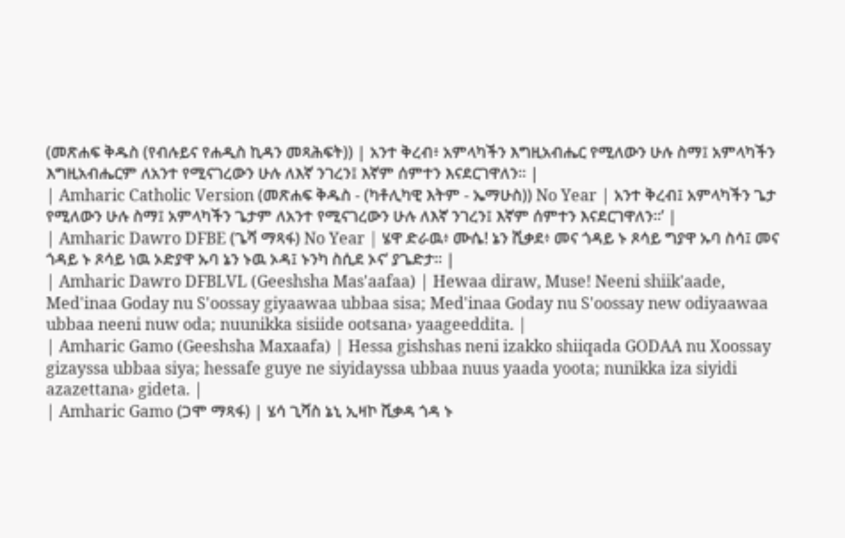(መጽሐፍ ቅዱስ (የብሉይና የሐዲስ ኪዳን መጻሕፍት)) | አንተ ቅረብ፥ አምላካችን እግዚአብሔር የሚለውን ሁሉ ስማ፤ አምላካችን እግዚአብሔርም ለአንተ የሚናገረውን ሁሉ ለእኛ ንገረን፤ እኛም ሰምተን እናደርገዋለን። |
| Amharic Catholic Version (መጽሐፍ ቅዱስ - (ካቶሊካዊ እትም - ኤማሁስ)) No Year | አንተ ቅረብ፤ አምላካችን ጌታ የሚለውን ሁሉ ስማ፤ አምላካችን ጌታም ለአንተ የሚናገረውን ሁሉ ለእኛ ንገረን፤ እኛም ሰምተን እናደርገዋለን።’ |
| Amharic Dawro DFBE (ጌሻ ማጻፋ) No Year | ሄዋ ድራዉ፥ ሙሴ! ኔን ሺቃደ፥ መና ጎዳይ ኑ ጾሳይ ግያዋ ኡባ ስሳ፤ መና ጎዳይ ኑ ጾሳይ ነዉ ኦድያዋ ኡባ ኔን ኑዉ ኦዳ፤ ኑንካ ስሲደ ኦና’ ያጌድታ። |
| Amharic Dawro DFBLVL (Geeshsha Mas'aafaa) | Hewaa diraw, Muse! Neeni shiik'aade, Med'inaa Goday nu S'oossay giyaawaa ubbaa sisa; Med'inaa Goday nu S'oossay new odiyaawaa ubbaa neeni nuw oda; nuunikka sisiide ootsana› yaageeddita. |
| Amharic Gamo (Geeshsha Maxaafa) | Hessa gishshas neni izakko shiiqada GODAA nu Xoossay gizayssa ubbaa siya; hessafe guye ne siyidayssa ubbaa nuus yaada yoota; nunikka iza siyidi azazettana› gideta. |
| Amharic Gamo (ጋሞ ማጻፋ) | ሄሳ ጊሻስ ኔኒ ኢዛኮ ሺቃዳ ጎዳ ኑ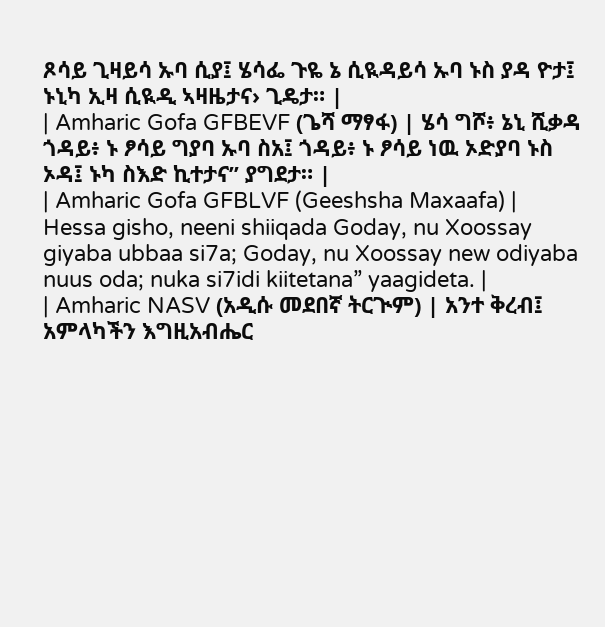ጾሳይ ጊዛይሳ ኡባ ሲያ፤ ሄሳፌ ጉዬ ኔ ሲዪዳይሳ ኡባ ኑስ ያዳ ዮታ፤ ኑኒካ ኢዛ ሲዪዲ ኣዛዜታና› ጊዴታ። |
| Amharic Gofa GFBEVF (ጌሻ ማፃፋ) | ሄሳ ግሾ፥ ኔኒ ሺቃዳ ጎዳይ፥ ኑ ፆሳይ ግያባ ኡባ ስአ፤ ጎዳይ፥ ኑ ፆሳይ ነዉ ኦድያባ ኑስ ኦዳ፤ ኑካ ስእድ ኪተታና” ያግደታ። |
| Amharic Gofa GFBLVF (Geeshsha Maxaafa) | Hessa gisho, neeni shiiqada Goday, nu Xoossay giyaba ubbaa si7a; Goday, nu Xoossay new odiyaba nuus oda; nuka si7idi kiitetana” yaagideta. |
| Amharic NASV (አዲሱ መደበኛ ትርጒም) | አንተ ቅረብ፤ አምላካችን እግዚአብሔር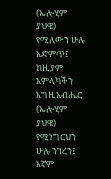(ኤሎሂም ያህዌ) የሚለውን ሁሉ አድምጥ፤ ከዚያም አምላካችን እግዚአብሔር (ኤሎሂም ያህዌ) የሚነግርህን ሁሉ ንገረን፤ እኛም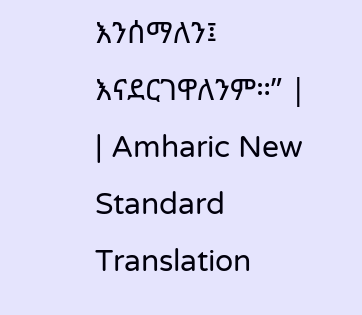እንሰማለን፤ እናደርገዋለንም።” |
| Amharic New Standard Translation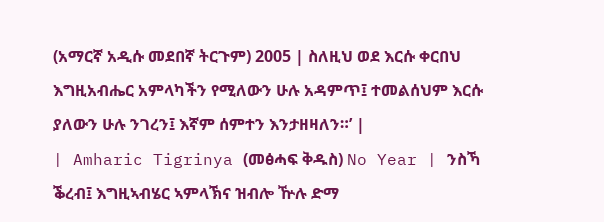(አማርኛ አዲሱ መደበኛ ትርጉም) 2005 | ስለዚህ ወደ እርሱ ቀርበህ እግዚአብሔር አምላካችን የሚለውን ሁሉ አዳምጥ፤ ተመልሰህም እርሱ ያለውን ሁሉ ንገረን፤ እኛም ሰምተን እንታዘዛለን።’ |
| Amharic Tigrinya (መፅሓፍ ቅዱስ) No Year | ንስኻ ቕረብ፤ እግዚኣብሄር ኣምላኽና ዝብሎ ዅሉ ድማ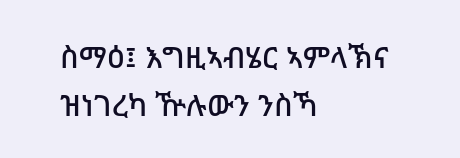ስማዕ፤ እግዚኣብሄር ኣምላኽና ዝነገረካ ዅሉውን ንስኻ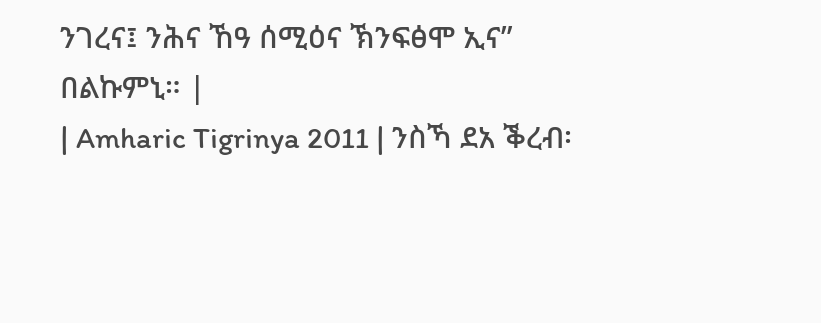ንገረና፤ ንሕና ኸዓ ሰሚዕና ኽንፍፅሞ ኢና” በልኩምኒ። |
| Amharic Tigrinya 2011 | ንስኻ ደአ ቕረብ፡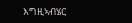እግዚኣብሄር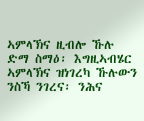ኣምላኽና ዚብሎ ኹሉ ድማ ስማዕ፡ እግዚኣብሄር ኣምላኽና ዝነገረካ ኹሉውን ንስኻ ንገረና፡ ንሕና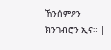ኸንሰምዖን ክንገብሮን ኢና። |